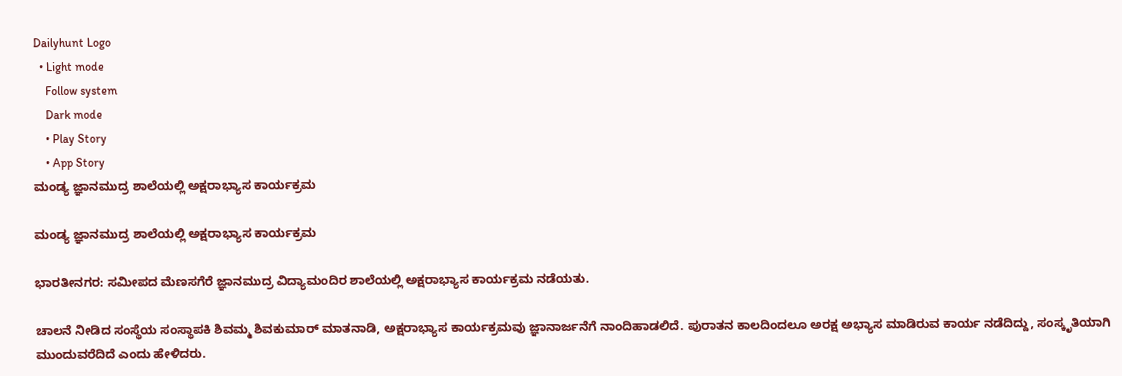Dailyhunt Logo
  • Light mode
    Follow system
    Dark mode
    • Play Story
    • App Story
ಮಂಡ್ಯ ಜ್ಞಾನಮುದ್ರ ಶಾಲೆಯಲ್ಲಿ ಅಕ್ಷರಾಭ್ಯಾಸ ಕಾರ್ಯಕ್ರಮ

ಮಂಡ್ಯ ಜ್ಞಾನಮುದ್ರ ಶಾಲೆಯಲ್ಲಿ ಅಕ್ಷರಾಭ್ಯಾಸ ಕಾರ್ಯಕ್ರಮ

ಭಾರತೀನಗರ: ಸಮೀಪದ ಮೆಣಸಗೆರೆ ಜ್ಞಾನಮುದ್ರ ವಿದ್ಯಾಮಂದಿರ ಶಾಲೆಯಲ್ಲಿ ಅಕ್ಷರಾಭ್ಯಾಸ ಕಾರ್ಯಕ್ರಮ ನಡೆಯತು.

ಚಾಲನೆ ನೀಡಿದ ಸಂಸ್ಥೆಯ ಸಂಸ್ಥಾಪಕಿ ಶಿವಮ್ಮ ಶಿವಕುಮಾರ್ ಮಾತನಾಡಿ, ಅಕ್ಷರಾಭ್ಯಾಸ ಕಾರ್ಯಕ್ರಮವು ಜ್ಞಾನಾರ್ಜನೆಗೆ ನಾಂದಿಹಾಡಲಿದೆ. ಪುರಾತನ ಕಾಲದಿಂದಲೂ ಅರಕ್ಷ ಅಭ್ಯಾಸ ಮಾಡಿರುವ ಕಾರ್ಯ ನಡೆದಿದ್ದು, ಸಂಸ್ಕೃತಿಯಾಗಿ ಮುಂದುವರೆದಿದೆ ಎಂದು ಹೇಳಿದರು.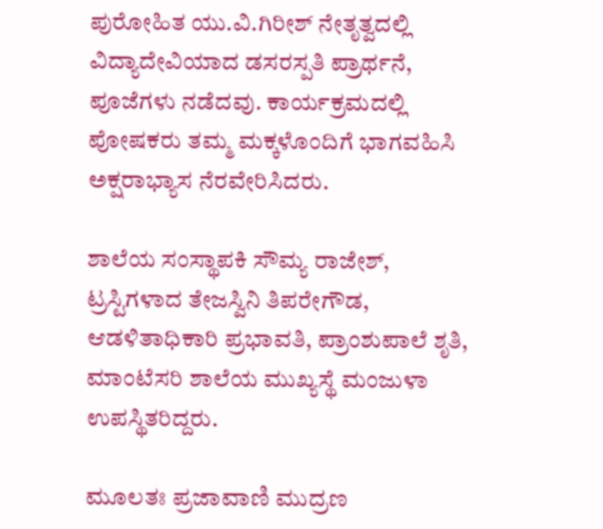ಪುರೋಹಿತ ಯು.ವಿ.ಗಿರೀಶ್ ನೇತೃತ್ವದಲ್ಲಿ ವಿದ್ಯಾದೇವಿಯಾದ ಡಸರಸ್ಪತಿ ಪ್ರಾರ್ಥನೆ, ಪೂಜೆಗಳು ನಡೆದವು. ಕಾರ್ಯಕ್ರಮದಲ್ಲಿ ಪೋಷಕರು ತಮ್ಮ ಮಕ್ಕಳೊಂದಿಗೆ ಭಾಗವಹಿಸಿ ಅಕ್ಷರಾಭ್ಯಾಸ ನೆರವೇರಿಸಿದರು.

ಶಾಲೆಯ ಸಂಸ್ಥಾಪಕಿ ಸೌಮ್ಯ ರಾಜೇಶ್, ಟ್ರಸ್ಟಿಗಳಾದ ತೇಜಸ್ವಿನಿ ತಿಪರೇಗೌಡ, ಆಡಳಿತಾಧಿಕಾರಿ ಪ್ರಭಾವತಿ, ಪ್ರಾಂಶುಪಾಲೆ ಶೃತಿ, ಮಾಂಟೆಸರಿ ಶಾಲೆಯ ಮುಖ್ಯಸ್ಥೆ ಮಂಜುಳಾ ಉಪಸ್ಥಿತರಿದ್ದರು.

ಮೂಲತಃ ಪ್ರಜಾವಾಣಿ ಮುದ್ರಣ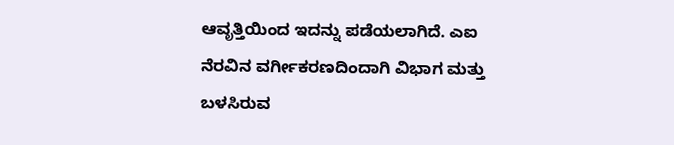ಆವೃತ್ತಿಯಿಂದ ಇದನ್ನು ಪಡೆಯಲಾಗಿದೆ. ಎಐ ನೆರವಿನ ವರ್ಗೀಕರಣದಿಂದಾಗಿ ವಿಭಾಗ ಮತ್ತು ಬಳಸಿರುವ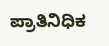ಪ್ರಾತಿನಿಧಿಕ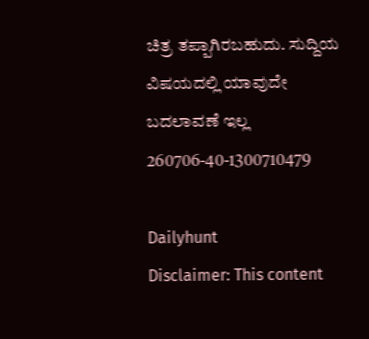ಚಿತ್ರ ತಪ್ಪಾಗಿರಬಹುದು. ಸುದ್ದಿಯ ವಿಷಯದಲ್ಲಿ ಯಾವುದೇ ಬದಲಾವಣೆ ಇಲ್ಲ
260706-40-1300710479

Dailyhunt
Disclaimer: This content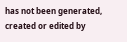has not been generated, created or edited by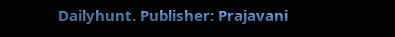Dailyhunt. Publisher: Prajavani